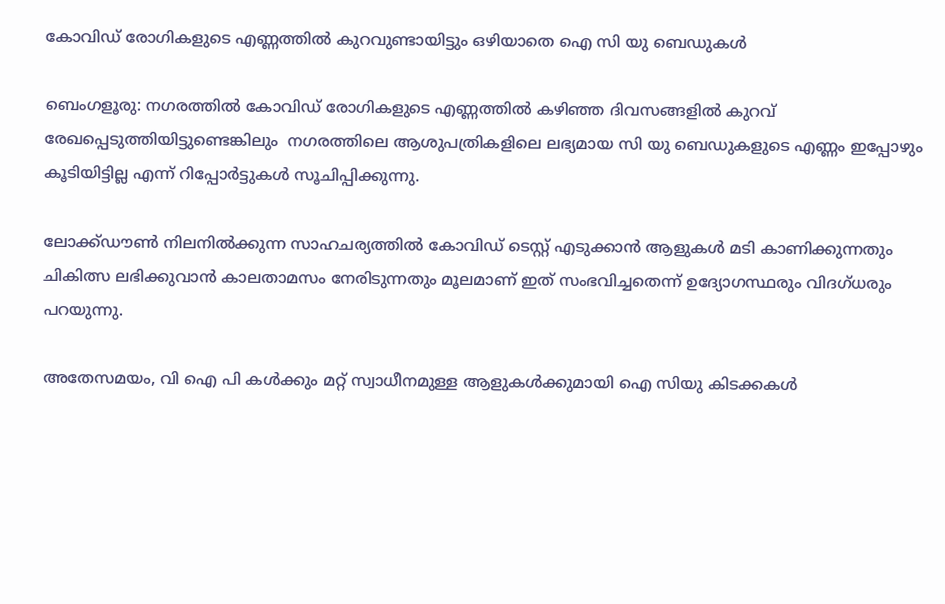കോവിഡ് രോഗികളുടെ എണ്ണത്തിൽ കുറവുണ്ടായിട്ടും ഒഴിയാതെ ഐ സി യു ബെഡുകൾ

ബെംഗളൂരു: നഗരത്തിൽ കോവിഡ് രോഗികളുടെ എണ്ണത്തിൽ കഴിഞ്ഞ ദിവസങ്ങളിൽ കുറവ് രേഖപ്പെടുത്തിയിട്ടുണ്ടെങ്കിലും  നഗരത്തിലെ ആശുപത്രികളിലെ ലഭ്യമായ സി യു ബെഡുകളുടെ എണ്ണം ഇപ്പോഴും കൂടിയിട്ടില്ല എന്ന് റിപ്പോർട്ടുകൾ സൂചിപ്പിക്കുന്നു.

ലോക്ക്ഡൗൺ നിലനിൽക്കുന്ന സാഹചര്യത്തിൽ കോവിഡ് ടെസ്റ്റ് എടുക്കാൻ ആളുകൾ മടി കാണിക്കുന്നതും ചികിത്സ ലഭിക്കുവാൻ കാലതാമസം നേരിടുന്നതും മൂലമാണ് ഇത് സംഭവിച്ചതെന്ന് ഉദ്യോഗസ്ഥരും വിദഗ്ധരും പറയുന്നു.

അതേസമയം, വി ഐ പി കൾക്കും മറ്റ് സ്വാധീനമുള്ള ആളുകൾക്കുമായി ഐ സിയു കിടക്കകൾ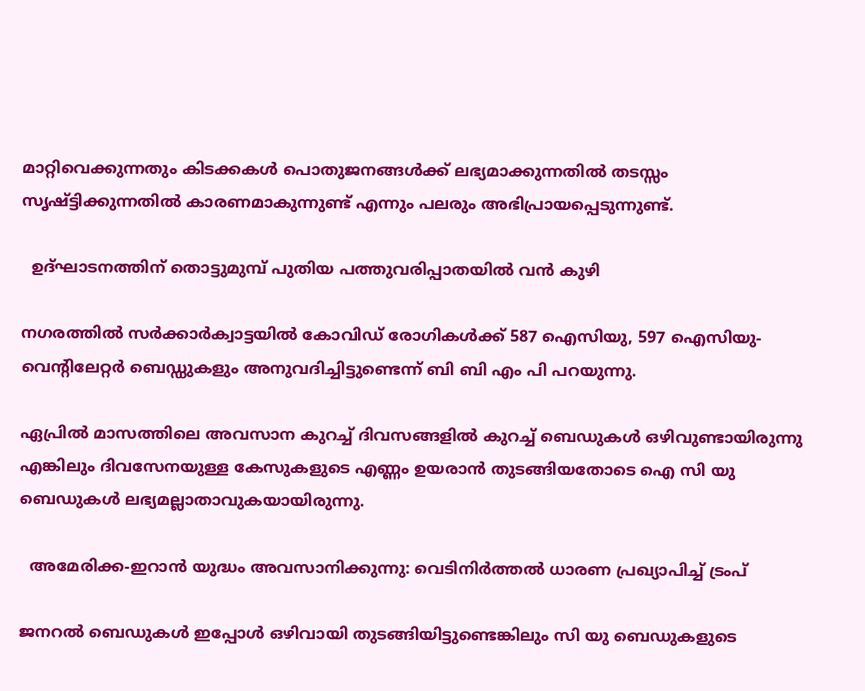മാറ്റിവെക്കുന്നതും കിടക്കകൾ പൊതുജനങ്ങൾക്ക് ലഭ്യമാക്കുന്നതിൽ തടസ്സം സൃഷ്ട്ടിക്കുന്നതിൽ കാരണമാകുന്നുണ്ട് എന്നും പലരും അഭിപ്രായപ്പെടുന്നുണ്ട്.

  ഉദ്ഘാടനത്തിന് തൊട്ടുമുമ്പ് പുതിയ പത്തുവരിപ്പാതയിൽ വൻ കുഴി

നഗരത്തിൽ സർക്കാർക്വാട്ടയിൽ കോവിഡ് രോഗികൾക്ക് 587 ഐസിയു, 597 ഐസിയു- വെന്റിലേറ്റർ ബെഡ്ഡുകളും അനുവദിച്ചിട്ടുണ്ടെന്ന് ബി ബി എം പി പറയുന്നു.

ഏപ്രിൽ മാസത്തിലെ അവസാന കുറച്ച് ദിവസങ്ങളിൽ കുറച്ച് ബെഡുകൾ ഒഴിവുണ്ടായിരുന്നു എങ്കിലും ദിവസേനയുള്ള കേസുകളുടെ എണ്ണം ഉയരാൻ തുടങ്ങിയതോടെ ഐ സി യു ബെഡുകൾ ലഭ്യമല്ലാതാവുകയായിരുന്നു.

  അമേരിക്ക-ഇറാൻ യുദ്ധം അവസാനിക്കുന്നു: വെടിനിർത്തൽ ധാരണ പ്രഖ്യാപിച്ച് ട്രംപ്

ജനറൽ ബെഡുകൾ ഇപ്പോൾ ഒഴിവായി തുടങ്ങിയിട്ടുണ്ടെങ്കിലും സി യു ബെഡുകളുടെ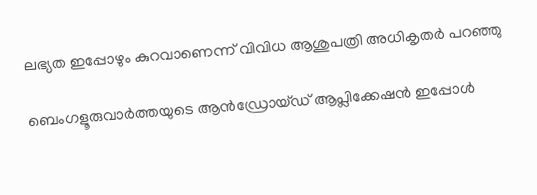ലഭ്യത ഇപ്പോഴും കുറവാണെന്ന് വിവിധ ആശുപത്രി അധികൃതർ പറഞ്ഞു

ബെംഗളൂരുവാർത്തയുടെ ആൻഡ്രോയ്ഡ് ആപ്ലിക്കേഷൻ ഇപ്പോൾ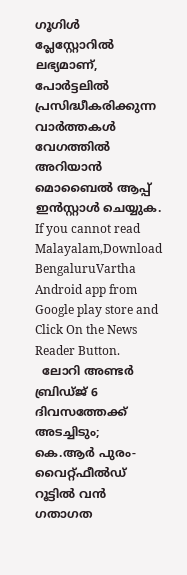ഗൂഗിൾ പ്ലേസ്റ്റോറിൽ ലഭ്യമാണ്, പോർട്ടലിൽ പ്രസിദ്ധീകരിക്കുന്ന വാർത്തകൾ വേഗത്തിൽ അറിയാൻ മൊബൈൽ ആപ്പ് ഇൻസ്റ്റാൾ ചെയ്യുക. If you cannot read Malayalam,Download BengaluruVartha Android app from Google play store and Click On the News Reader Button.
  ലോറി അണ്ടർ ബ്രിഡ്ജ് 6 ദിവസത്തേക്ക് അടച്ചിടും; കെ.ആർ പുരം-വൈറ്റ്ഫീൽഡ് റൂട്ടിൽ വൻ ഗതാഗത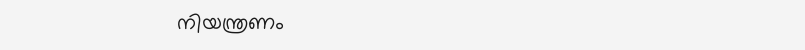നിയന്ത്രണം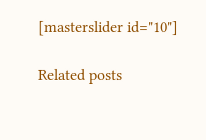[masterslider id="10"]

Related posts